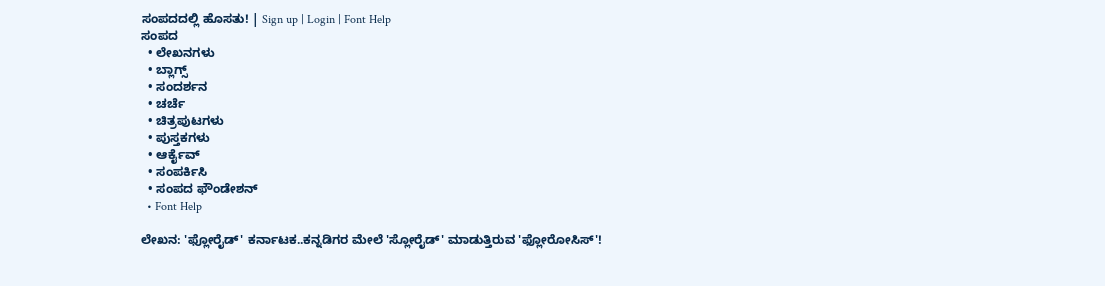ಸಂಪದದಲ್ಲಿ ಹೊಸತು! | Sign up | Login | Font Help
ಸಂಪದ
  • ಲೇಖನಗಳು
  • ಬ್ಲಾಗ್ಸ್
  • ಸಂದರ್ಶನ
  • ಚರ್ಚೆ
  • ಚಿತ್ರಪುಟಗಳು
  • ಪುಸ್ತಕಗಳು
  • ಆರ್ಕೈವ್
  • ಸಂಪರ್ಕಿಸಿ
  • ಸಂಪದ ಫೌಂಡೇಶನ್
  • Font Help

ಲೇಖನ: 'ಫ್ಲೋರೈಡ್' ಕರ್ನಾಟಕ..ಕನ್ನಡಿಗರ ಮೇಲೆ 'ಸ್ಲೋರೈಡ್' ಮಾಡುತ್ತಿರುವ 'ಫ್ಲೋರೋಸಿಸ್'!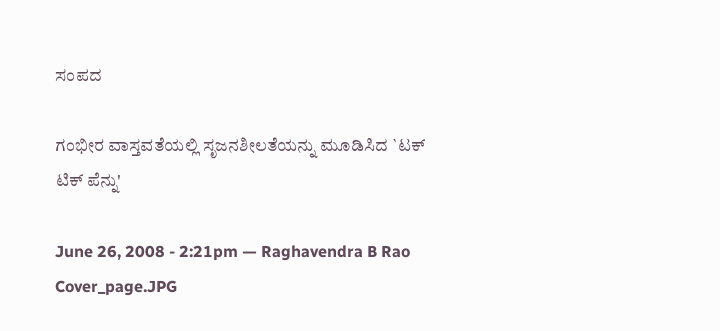ಸಂಪದ

ಗಂಭೀರ ವಾಸ್ತವತೆಯಲ್ಲಿ ಸೃಜನಶೀಲತೆಯನ್ನು ಮೂಡಿಸಿದ `ಟಕ್ ಟಿಕ್ ಪೆನ್ನು'

June 26, 2008 - 2:21pm — Raghavendra B Rao
Cover_page.JPG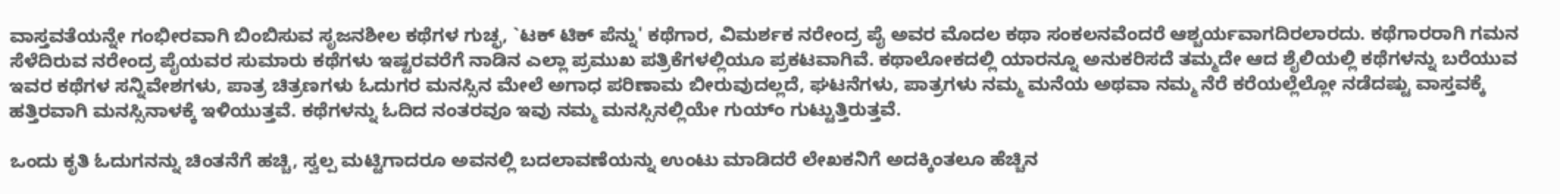ವಾಸ್ತವತೆಯನ್ನೇ ಗಂಭೀರವಾಗಿ ಬಿಂಬಿಸುವ ಸೃಜನಶೀಲ ಕಥೆಗಳ ಗುಚ್ಛ, `ಟಕ್ ಟಿಕ್ ಪೆನ್ನು' ಕಥೆಗಾರ, ವಿಮರ್ಶಕ ನರೇಂದ್ರ ಪೈ ಅವರ ಮೊದಲ ಕಥಾ ಸಂಕಲನವೆಂದರೆ ಆಶ್ಚರ್ಯವಾಗದಿರಲಾರದು. ಕಥೆಗಾರರಾಗಿ ಗಮನ ಸೆಳೆದಿರುವ ನರೇಂದ್ರ ಪೈಯವರ ಸುಮಾರು ಕಥೆಗಳು ಇಷ್ಟರವರೆಗೆ ನಾಡಿನ ಎಲ್ಲಾ ಪ್ರಮುಖ ಪತ್ರಿಕೆಗಳಲ್ಲಿಯೂ ಪ್ರಕಟವಾಗಿವೆ. ಕಥಾಲೋಕದಲ್ಲಿ ಯಾರನ್ನೂ ಅನುಕರಿಸದೆ ತಮ್ಮದೇ ಆದ ಶೈಲಿಯಲ್ಲಿ ಕಥೆಗಳನ್ನು ಬರೆಯುವ ಇವರ ಕಥೆಗಳ ಸನ್ನಿವೇಶಗಳು, ಪಾತ್ರ ಚಿತ್ರಣಗಳು ಓದುಗರ ಮನಸ್ಸಿನ ಮೇಲೆ ಅಗಾಧ ಪರಿಣಾಮ ಬೀರುವುದಲ್ಲದೆ, ಘಟನೆಗಳು, ಪಾತ್ರಗಳು ನಮ್ಮ ಮನೆಯ ಅಥವಾ ನಮ್ಮ ನೆರೆ ಕರೆಯಲ್ಲೆಲ್ಲೋ ನಡೆದಷ್ಟು ವಾಸ್ತವಕ್ಕೆ ಹತ್ತಿರವಾಗಿ ಮನಸ್ಸಿನಾಳಕ್ಕೆ ಇಳಿಯುತ್ತವೆ. ಕಥೆಗಳನ್ನು ಓದಿದ ನಂತರವೂ ಇವು ನಮ್ಮ ಮನಸ್ಸಿನಲ್ಲಿಯೇ ಗುಯ್ಂ ಗುಟ್ಟುತ್ತಿರುತ್ತವೆ.

ಒಂದು ಕೃತಿ ಓದುಗನನ್ನು ಚಿಂತನೆಗೆ ಹಚ್ಚಿ, ಸ್ವಲ್ಪ ಮಟ್ಟಿಗಾದರೂ ಅವನಲ್ಲಿ ಬದಲಾವಣೆಯನ್ನು ಉಂಟು ಮಾಡಿದರೆ ಲೇಖಕನಿಗೆ ಅದಕ್ಕಿಂತಲೂ ಹೆಚ್ಚಿನ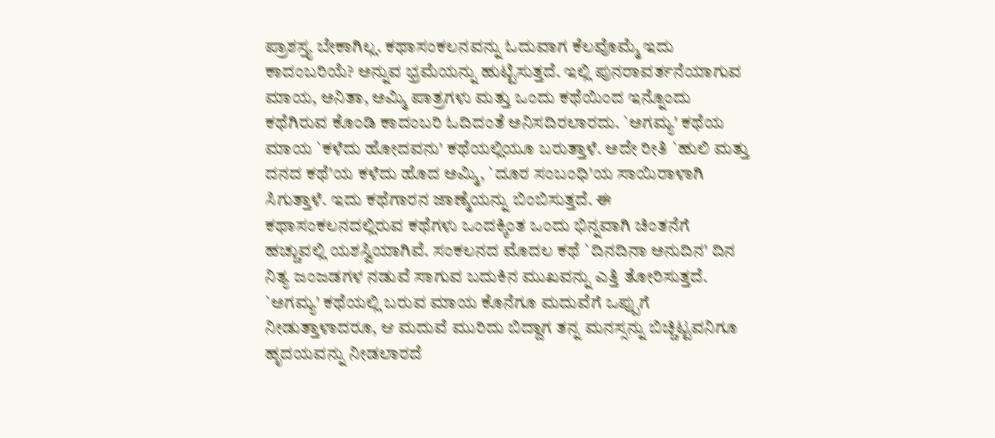ಪ್ರಾಶಸ್ತ್ಯ ಬೇಕಾಗಿಲ್ಲ. ಕಥಾಸಂಕಲನವನ್ನು ಓದುವಾಗ ಕೆಲವೊಮ್ಮೆ ಇದು ಕಾದಂಬರಿಯೆ? ಅನ್ನುವ ಭ್ರಮೆಯನ್ನು ಹುಟ್ಟಿಸುತ್ತದೆ. ಇಲ್ಲಿ ಪುನರಾವರ್ತನೆಯಾಗುವ ಮಾಯ, ಅನಿತಾ, ಅಮ್ಮಿ ಪಾತ್ರಗಳು ಮತ್ತು ಒಂದು ಕಥೆಯಿಂದ ಇನ್ನೊಂದು ಕಥೆಗಿರುವ ಕೊಂಡಿ ಕಾದಂಬರಿ ಓದಿದಂತೆ ಅನಿಸದಿರಲಾರದು. `ಅಗಮ್ಯ' ಕಥೆಯ ಮಾಯ `ಕಳೆದು ಹೋದವನು' ಕಥೆಯಲ್ಲಿಯೂ ಬರುತ್ತಾಳೆ. ಅದೇ ರೀತಿ `ಹುಲಿ ಮತ್ತು ದನದ ಕಥೆ'ಯ ಕಳೆದು ಹೊದ ಅಮ್ಮಿ, `ದೂರ ಸಂಬಂಧಿ'ಯ ಸಾಯಿರಾಳಾಗಿ ಸಿಗುತ್ತಾಳೆ. ಇದು ಕಥೆಗಾರನ ಜಾಣ್ಮೆಯನ್ನು ಬಿಂಬಿಸುತ್ತದೆ. ಈ ಕಥಾಸಂಕಲನದಲ್ಲಿರುವ ಕಥೆಗಳು ಒಂದಕ್ಕಿಂತ ಒಂದು ಭಿನ್ನವಾಗಿ ಚಿಂತನೆಗೆ ಹಚ್ಚುವಲ್ಲಿ ಯಶಸ್ವಿಯಾಗಿವೆ. ಸಂಕಲನದ ಮೊದಲ ಕಥೆ `ದಿನದಿನಾ ಅನುದಿನ' ದಿನ ನಿತ್ಯ ಜಂಜಡಗಳ ನಡುವೆ ಸಾಗುವ ಬದುಕಿನ ಮುಖವನ್ನು ಎತ್ತಿ ತೋರಿಸುತ್ತದೆ. `ಅಗಮ್ಯ' ಕಥೆಯಲ್ಲಿ ಬರುವ ಮಾಯ ಕೊನೆಗೂ ಮದುವೆಗೆ ಒಪ್ಪುಗೆ ನೀಡುತ್ತಾಳಾದರೂ, ಆ ಮದುವೆ ಮುರಿದು ಬಿದ್ದಾಗ ತನ್ನ ಮನಸ್ಸನ್ನು ಬಿಚ್ಚಿಟ್ಟವನಿಗೂ ಹೃದಯವನ್ನು ನೀಡಲಾರದೆ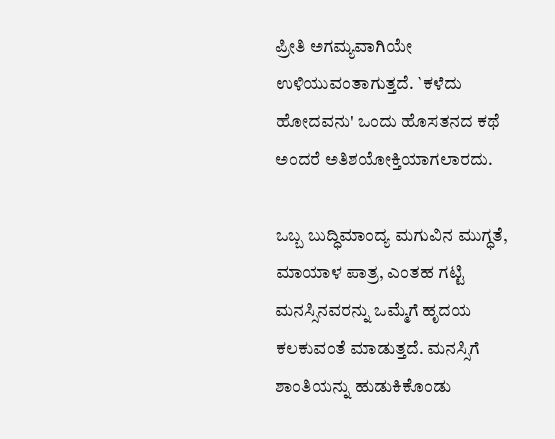ಪ್ರೀತಿ ಅಗಮ್ಯವಾಗಿಯೇ ಉಳಿಯುವಂತಾಗುತ್ತದೆ. `ಕಳೆದು ಹೋದವನು' ಒಂದು ಹೊಸತನದ ಕಥೆ ಅಂದರೆ ಅತಿಶಯೋಕ್ತಿಯಾಗಲಾರದು.

ಒಬ್ಬ ಬುದ್ಧಿಮಾಂದ್ಯ ಮಗುವಿನ ಮುಗ್ಧತೆ, ಮಾಯಾಳ ಪಾತ್ರ, ಎಂತಹ ಗಟ್ಟಿ ಮನಸ್ಸಿನವರನ್ನು ಒಮ್ಮೆಗೆ ಹೃದಯ ಕಲಕುವಂತೆ ಮಾಡುತ್ತದೆ. ಮನಸ್ಸಿಗೆ ಶಾಂತಿಯನ್ನು ಹುಡುಕಿಕೊಂಡು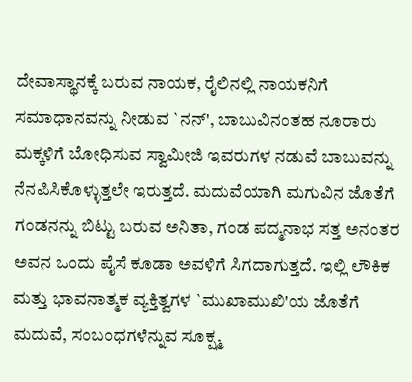ದೇವಾಸ್ಥಾನಕ್ಕೆ ಬರುವ ನಾಯಕ, ರೈಲಿನಲ್ಲಿ ನಾಯಕನಿಗೆ ಸಮಾಧಾನವನ್ನು ನೀಡುವ `ನನ್', ಬಾಬುವಿನಂತಹ ನೂರಾರು ಮಕ್ಕಳಿಗೆ ಬೋಧಿಸುವ ಸ್ವಾಮೀಜಿ ಇವರುಗಳ ನಡುವೆ ಬಾಬುವನ್ನು ನೆನಪಿಸಿಕೊಳ್ಳುತ್ತಲೇ ಇರುತ್ತದೆ. ಮದುವೆಯಾಗಿ ಮಗುವಿನ ಜೊತೆಗೆ ಗಂಡನನ್ನು ಬಿಟ್ಟು ಬರುವ ಅನಿತಾ, ಗಂಡ ಪದ್ಮನಾಭ ಸತ್ತ ಅನಂತರ ಅವನ ಒಂದು ಪೈಸೆ ಕೂಡಾ ಅವಳಿಗೆ ಸಿಗದಾಗುತ್ತದೆ. ಇಲ್ಲಿ ಲೌಕಿಕ ಮತ್ತು ಭಾವನಾತ್ಮಕ ವ್ಯಕ್ತಿತ್ವಗಳ `ಮುಖಾಮುಖಿ'ಯ ಜೊತೆಗೆ ಮದುವೆ, ಸಂಬಂಧಗಳೆನ್ನುವ ಸೂಕ್ಷ್ಮ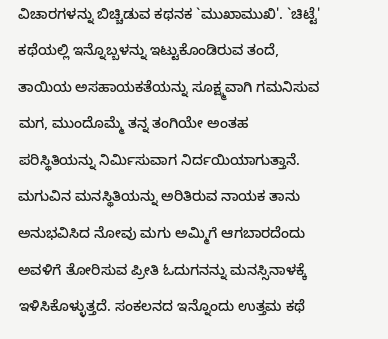ವಿಚಾರಗಳನ್ನು ಬಿಚ್ಚಿಡುವ ಕಥನಕ `ಮುಖಾಮುಖಿ'. `ಚಿಟ್ಟೆ' ಕಥೆಯಲ್ಲಿ ಇನ್ನೊಬ್ಬಳನ್ನು ಇಟ್ಟುಕೊಂಡಿರುವ ತಂದೆ, ತಾಯಿಯ ಅಸಹಾಯಕತೆಯನ್ನು ಸೂಕ್ಷ್ಮವಾಗಿ ಗಮನಿಸುವ ಮಗ, ಮುಂದೊಮ್ಮೆ ತನ್ನ ತಂಗಿಯೇ ಅಂತಹ ಪರಿಸ್ಥಿತಿಯನ್ನು ನಿರ್ಮಿಸುವಾಗ ನಿರ್ದಯಿಯಾಗುತ್ತಾನೆ. ಮಗುವಿನ ಮನಸ್ಥಿತಿಯನ್ನು ಅರಿತಿರುವ ನಾಯಕ ತಾನು ಅನುಭವಿಸಿದ ನೋವು ಮಗು ಅಮ್ಮಿಗೆ ಆಗಬಾರದೆಂದು ಅವಳಿಗೆ ತೋರಿಸುವ ಪ್ರೀತಿ ಓದುಗನನ್ನು ಮನಸ್ಸಿನಾಳಕ್ಕೆ ಇಳಿಸಿಕೊಳ್ಳುತ್ತದೆ. ಸಂಕಲನದ ಇನ್ನೊಂದು ಉತ್ತಮ ಕಥೆ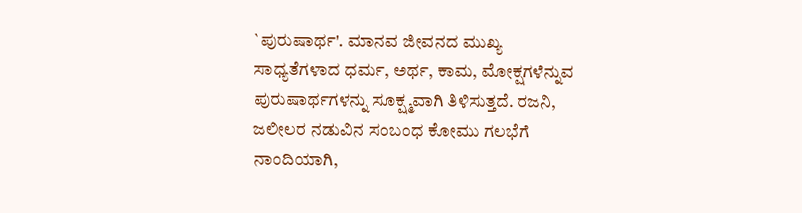`ಪುರುಷಾರ್ಥ'. ಮಾನವ ಜೀವನದ ಮುಖ್ಯ ಸಾಧ್ಯತೆಗಳಾದ ಧರ್ಮ, ಅರ್ಥ, ಕಾಮ, ಮೋಕ್ಷಗಳೆನ್ನುವ ಪುರುಷಾರ್ಥಗಳನ್ನು ಸೂಕ್ಷ್ಮವಾಗಿ ತಿಳಿಸುತ್ತದೆ. ರಜನಿ, ಜಲೀಲರ ನಡುವಿನ ಸಂಬಂಧ ಕೋಮು ಗಲಭೆಗೆ ನಾಂದಿಯಾಗಿ,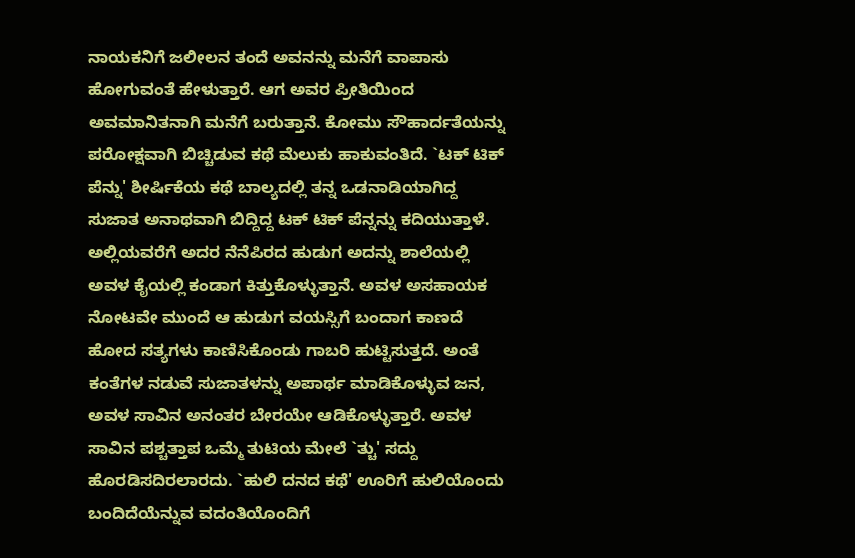ನಾಯಕನಿಗೆ ಜಲೀಲನ ತಂದೆ ಅವನನ್ನು ಮನೆಗೆ ವಾಪಾಸು ಹೋಗುವಂತೆ ಹೇಳುತ್ತಾರೆ. ಆಗ ಅವರ ಪ್ರೀತಿಯಿಂದ ಅವಮಾನಿತನಾಗಿ ಮನೆಗೆ ಬರುತ್ತಾನೆ. ಕೋಮು ಸೌಹಾರ್ದತೆಯನ್ನು ಪರೋಕ್ಷವಾಗಿ ಬಿಚ್ಚಿಡುವ ಕಥೆ ಮೆಲುಕು ಹಾಕುವಂತಿದೆ. `ಟಕ್ ಟಿಕ್ ಪೆನ್ನು' ಶೀರ್ಷಿಕೆಯ ಕಥೆ ಬಾಲ್ಯದಲ್ಲಿ ತನ್ನ ಒಡನಾಡಿಯಾಗಿದ್ದ ಸುಜಾತ ಅನಾಥವಾಗಿ ಬಿದ್ದಿದ್ದ ಟಕ್ ಟಿಕ್ ಪೆನ್ನನ್ನು ಕದಿಯುತ್ತಾಳೆ. ಅಲ್ಲಿಯವರೆಗೆ ಅದರ ನೆನೆಪಿರದ ಹುಡುಗ ಅದನ್ನು ಶಾಲೆಯಲ್ಲಿ ಅವಳ ಕೈಯಲ್ಲಿ ಕಂಡಾಗ ಕಿತ್ತುಕೊಳ್ಳುತ್ತಾನೆ. ಅವಳ ಅಸಹಾಯಕ ನೋಟವೇ ಮುಂದೆ ಆ ಹುಡುಗ ವಯಸ್ಸಿಗೆ ಬಂದಾಗ ಕಾಣದೆ ಹೋದ ಸತ್ಯಗಳು ಕಾಣಿಸಿಕೊಂಡು ಗಾಬರಿ ಹುಟ್ಟಿಸುತ್ತದೆ. ಅಂತೆ ಕಂತೆಗಳ ನಡುವೆ ಸುಜಾತಳನ್ನು ಅಪಾರ್ಥ ಮಾಡಿಕೊಳ್ಳುವ ಜನ, ಅವಳ ಸಾವಿನ ಅನಂತರ ಬೇರಯೇ ಆಡಿಕೊಳ್ಳುತ್ತಾರೆ. ಅವಳ ಸಾವಿನ ಪಶ್ಚತ್ತಾಪ ಒಮ್ಮೆ ತುಟಿಯ ಮೇಲೆ `ತ್ಚು' ಸದ್ದು ಹೊರಡಿಸದಿರಲಾರದು. `ಹುಲಿ ದನದ ಕಥೆ' ಊರಿಗೆ ಹುಲಿಯೊಂದು ಬಂದಿದೆಯೆನ್ನುವ ವದಂತಿಯೊಂದಿಗೆ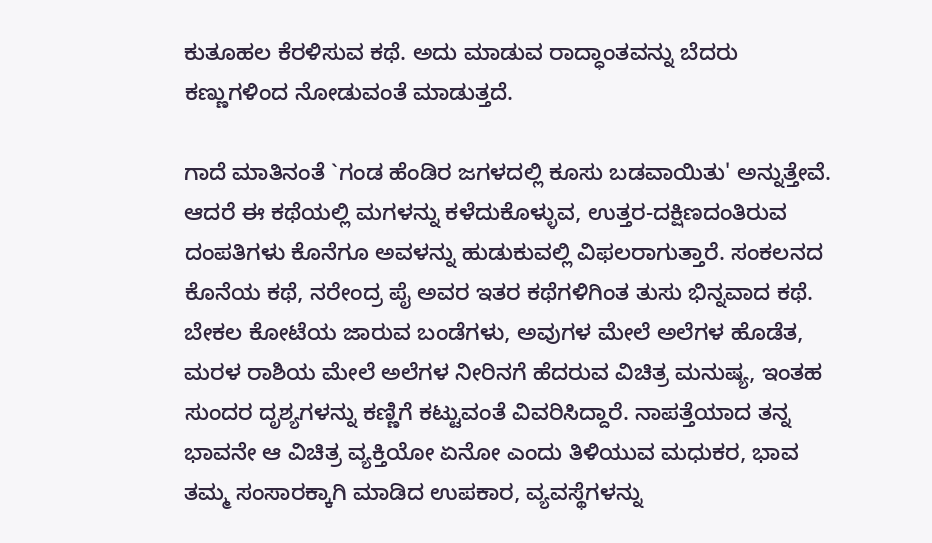ಕುತೂಹಲ ಕೆರಳಿಸುವ ಕಥೆ. ಅದು ಮಾಡುವ ರಾದ್ಧಾಂತವನ್ನು ಬೆದರು ಕಣ್ಣುಗಳಿಂದ ನೋಡುವಂತೆ ಮಾಡುತ್ತದೆ.

ಗಾದೆ ಮಾತಿನಂತೆ `ಗಂಡ ಹೆಂಡಿರ ಜಗಳದಲ್ಲಿ ಕೂಸು ಬಡವಾಯಿತು' ಅನ್ನುತ್ತೇವೆ. ಆದರೆ ಈ ಕಥೆಯಲ್ಲಿ ಮಗಳನ್ನು ಕಳೆದುಕೊಳ್ಳುವ, ಉತ್ತರ-ದಕ್ಷಿಣದಂತಿರುವ ದಂಪತಿಗಳು ಕೊನೆಗೂ ಅವಳನ್ನು ಹುಡುಕುವಲ್ಲಿ ವಿಫಲರಾಗುತ್ತಾರೆ. ಸಂಕಲನದ ಕೊನೆಯ ಕಥೆ, ನರೇಂದ್ರ ಪೈ ಅವರ ಇತರ ಕಥೆಗಳಿಗಿಂತ ತುಸು ಭಿನ್ನವಾದ ಕಥೆ. ಬೇಕಲ ಕೋಟೆಯ ಜಾರುವ ಬಂಡೆಗಳು, ಅವುಗಳ ಮೇಲೆ ಅಲೆಗಳ ಹೊಡೆತ, ಮರಳ ರಾಶಿಯ ಮೇಲೆ ಅಲೆಗಳ ನೀರಿನಗೆ ಹೆದರುವ ವಿಚಿತ್ರ ಮನುಷ್ಯ, ಇಂತಹ ಸುಂದರ ದೃಶ್ಯಗಳನ್ನು ಕಣ್ಣಿಗೆ ಕಟ್ಟುವಂತೆ ವಿವರಿಸಿದ್ದಾರೆ. ನಾಪತ್ತೆಯಾದ ತನ್ನ ಭಾವನೇ ಆ ವಿಚಿತ್ರ ವ್ಯಕ್ತಿಯೋ ಏನೋ ಎಂದು ತಿಳಿಯುವ ಮಧುಕರ, ಭಾವ ತಮ್ಮ ಸಂಸಾರಕ್ಕಾಗಿ ಮಾಡಿದ ಉಪಕಾರ, ವ್ಯವಸ್ಥೆಗಳನ್ನು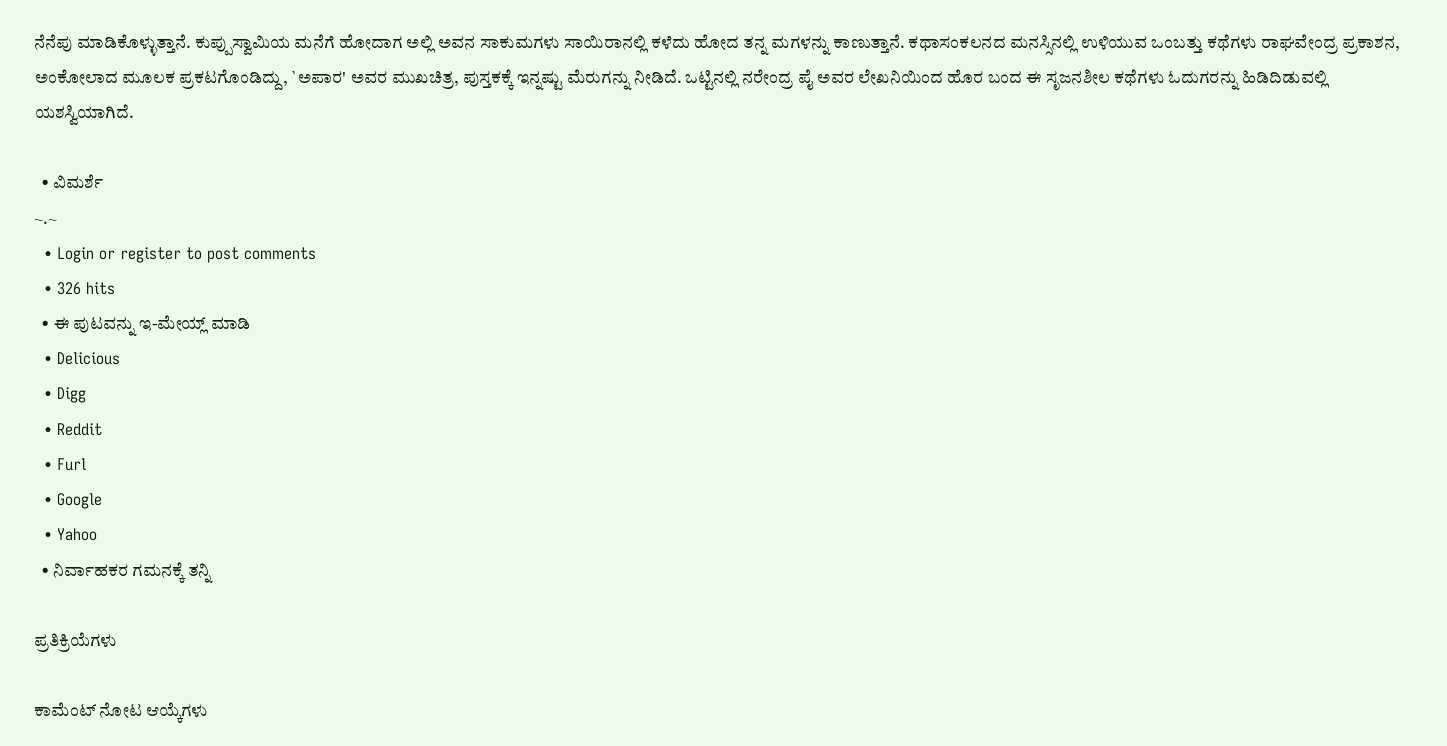ನೆನೆಪು ಮಾಡಿಕೊಳ್ಳುತ್ತಾನೆ. ಕುಪ್ಪುಸ್ವಾಮಿಯ ಮನೆಗೆ ಹೋದಾಗ ಅಲ್ಲಿ ಅವನ ಸಾಕುಮಗಳು ಸಾಯಿರಾನಲ್ಲಿ ಕಳೆದು ಹೋದ ತನ್ನ ಮಗಳನ್ನು ಕಾಣುತ್ತಾನೆ. ಕಥಾಸಂಕಲನದ ಮನಸ್ಸಿನಲ್ಲಿ ಉಳಿಯುವ ಒಂಬತ್ತು ಕಥೆಗಳು ರಾಘವೇಂದ್ರ ಪ್ರಕಾಶನ, ಅಂಕೋಲಾದ ಮೂಲಕ ಪ್ರಕಟಗೊಂಡಿದ್ದು, `ಅಪಾರ' ಅವರ ಮುಖಚಿತ್ರ, ಪುಸ್ತಕಕ್ಕೆ ಇನ್ನಷ್ಟು ಮೆರುಗನ್ನು ನೀಡಿದೆ. ಒಟ್ಟಿನಲ್ಲಿ ನರೇಂದ್ರ ಪೈ ಅವರ ಲೇಖನಿಯಿಂದ ಹೊರ ಬಂದ ಈ ಸೃಜನಶೀಲ ಕಥೆಗಳು ಓದುಗರನ್ನು ಹಿಡಿದಿಡುವಲ್ಲಿ ಯಶಸ್ವಿಯಾಗಿದೆ.

  • ವಿಮರ್ಶೆ
~.~
  • Login or register to post comments
  • 326 hits
  • ಈ ಪುಟವನ್ನು ಇ-ಮೇಯ್ಲ್ ಮಾಡಿ
  • Delicious
  • Digg
  • Reddit
  • Furl
  • Google
  • Yahoo
  • ನಿರ್ವಾಹಕರ ಗಮನಕ್ಕೆ ತನ್ನಿ

ಪ್ರತಿಕ್ರಿಯೆಗಳು

ಕಾಮೆಂಟ್ ನೋಟ ಆಯ್ಕೆಗಳು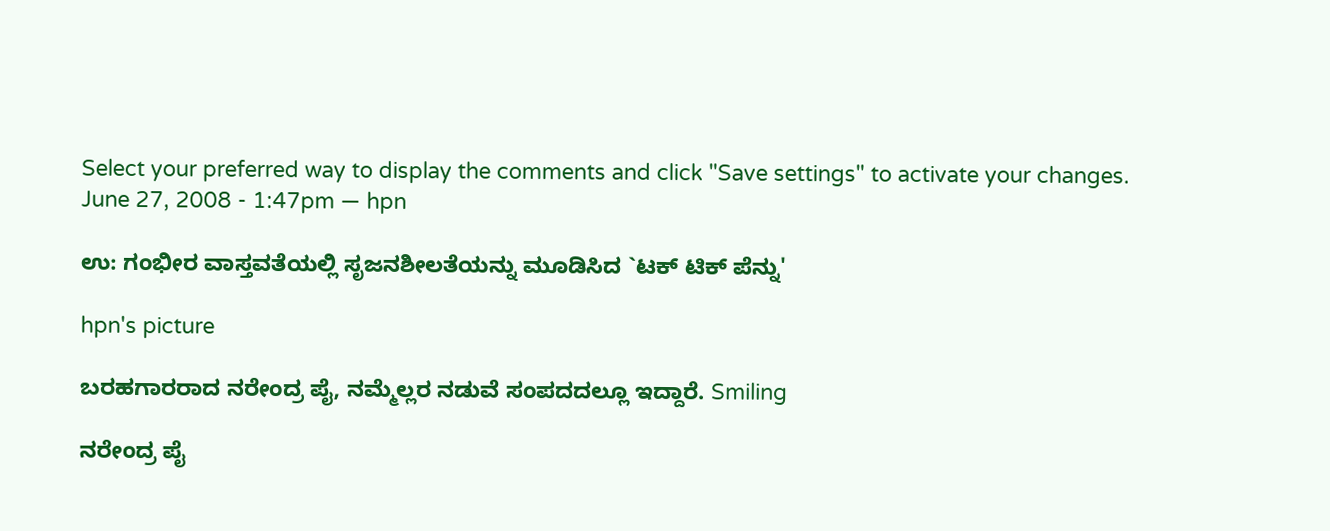Select your preferred way to display the comments and click "Save settings" to activate your changes.
June 27, 2008 - 1:47pm — hpn

ಉ: ಗಂಭೀರ ವಾಸ್ತವತೆಯಲ್ಲಿ ಸೃಜನಶೀಲತೆಯನ್ನು ಮೂಡಿಸಿದ `ಟಕ್ ಟಿಕ್ ಪೆನ್ನು'

hpn's picture

ಬರಹಗಾರರಾದ ನರೇಂದ್ರ ಪೈ, ನಮ್ಮೆಲ್ಲರ ನಡುವೆ ಸಂಪದದಲ್ಲೂ ಇದ್ದಾರೆ. Smiling

ನರೇಂದ್ರ ಪೈ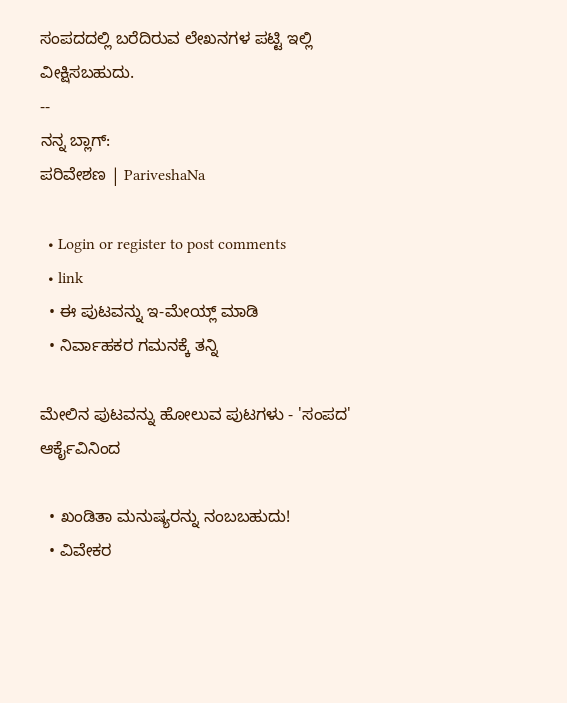ಸಂಪದದಲ್ಲಿ ಬರೆದಿರುವ ಲೇಖನಗಳ ಪಟ್ಟಿ ಇಲ್ಲಿ ವೀಕ್ಷಿಸಬಹುದು.
--
ನನ್ನ ಬ್ಲಾಗ್:
ಪರಿವೇಶಣ | PariveshaNa

  • Login or register to post comments
  • link
  • ಈ ಪುಟವನ್ನು ಇ-ಮೇಯ್ಲ್ ಮಾಡಿ
  • ನಿರ್ವಾಹಕರ ಗಮನಕ್ಕೆ ತನ್ನಿ

ಮೇಲಿನ ಪುಟವನ್ನು ಹೋಲುವ ಪುಟಗಳು - 'ಸಂಪದ' ಆರ್ಕೈವಿನಿಂದ

  • ಖಂಡಿತಾ ಮನುಷ್ಯರನ್ನು ನಂಬಬಹುದು!
  • ವಿವೇಕರ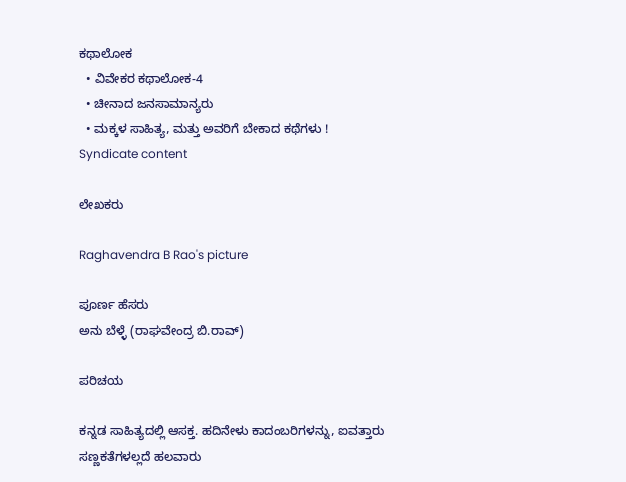ಕಥಾಲೋಕ
  • ವಿವೇಕರ ಕಥಾಲೋಕ-4
  • ಚೀನಾದ ಜನಸಾಮಾನ್ಯರು
  • ಮಕ್ಕಳ ಸಾಹಿತ್ಯ, ಮತ್ತು ಅವರಿಗೆ ಬೇಕಾದ ಕಥೆಗಳು !
Syndicate content

ಲೇಖಕರು

Raghavendra B Rao's picture

ಪೂರ್ಣ ಹೆಸರು
ಅನು ಬೆಳ್ಳೆ (ರಾಘವೇಂದ್ರ ಬಿ.ರಾವ್)

ಪರಿಚಯ

ಕನ್ನಡ ಸಾಹಿತ್ಯದಲ್ಲಿ ಆಸಕ್ತ. ಹದಿನೇಳು ಕಾದಂಬರಿಗಳನ್ನು, ಐವತ್ತಾರು ಸಣ್ಣಕತೆಗಳಲ್ಲದೆ ಹಲವಾರು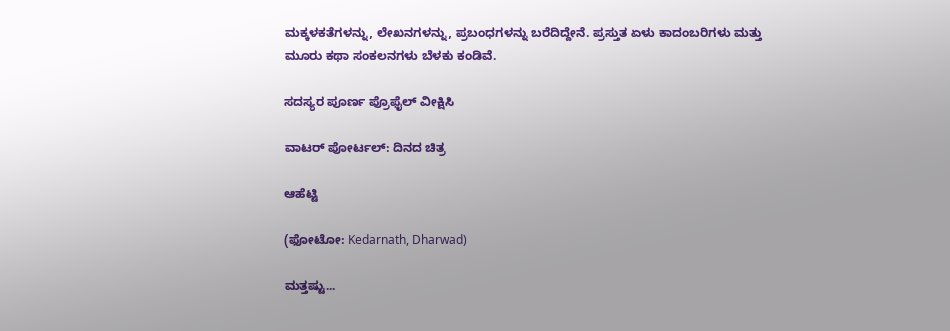ಮಕ್ಕಳಕತೆಗಳನ್ನು, ಲೇಖನಗಳನ್ನು, ಪ್ರಬಂಧಗಳನ್ನು ಬರೆದಿದ್ದೇನೆ. ಪ್ರಸ್ತುತ ಏಳು ಕಾದಂಬರಿಗಳು ಮತ್ತು ಮೂರು ಕಥಾ ಸಂಕಲನಗಳು ಬೆಳಕು ಕಂಡಿವೆ.

ಸದಸ್ಯರ ಪೂರ್ಣ ಪ್ರೊಫೈಲ್ ವೀಕ್ಷಿಸಿ

ವಾಟರ್ ಪೋರ್ಟಲ್: ದಿನದ ಚಿತ್ರ

ಆಹೆಟ್ಟಿ

(ಫೋಟೋ: Kedarnath, Dharwad)

ಮತ್ತಷ್ಟು...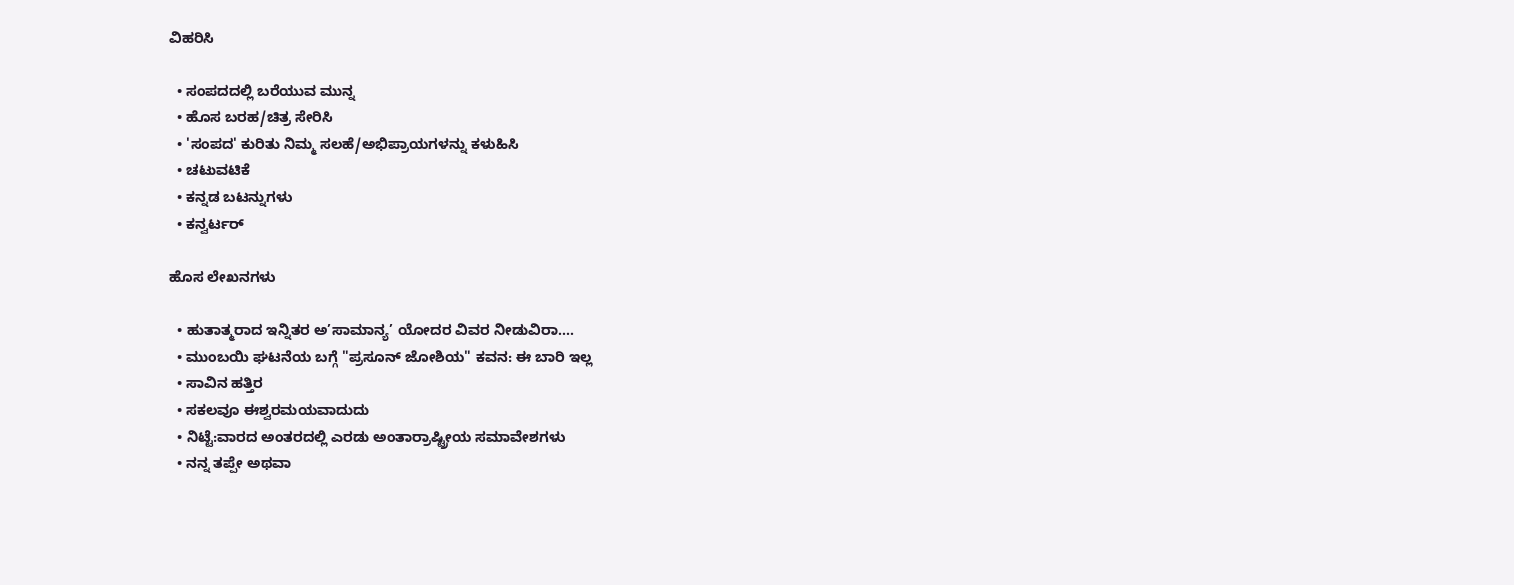ವಿಹರಿಸಿ

  • ಸಂಪದದಲ್ಲಿ ಬರೆಯುವ ಮುನ್ನ
  • ಹೊಸ ಬರಹ/ಚಿತ್ರ ಸೇರಿಸಿ
  • 'ಸಂಪದ' ಕುರಿತು ನಿಮ್ಮ ಸಲಹೆ/ಅಭಿಪ್ರಾಯಗಳನ್ನು ಕಳುಹಿಸಿ
  • ಚಟುವಟಿಕೆ
  • ಕನ್ನಡ ಬಟನ್ನುಗಳು
  • ಕನ್ವರ್ಟರ್

ಹೊಸ ಲೇಖನಗಳು

  • ಹುತಾತ್ಮರಾದ ಇನ್ನಿತರ ಅ’ಸಾಮಾನ್ಯ’ ಯೋದರ ವಿವರ ನೀಡುವಿರಾ....
  • ಮುಂಬಯಿ ಘಟನೆಯ ಬಗ್ಗೆ "ಪ್ರಸೂನ್ ಜೋಶಿಯ" ಕವನ: ಈ ಬಾರಿ ಇಲ್ಲ
  • ಸಾವಿನ ಹತ್ತಿರ
  • ಸಕಲವೂ ಈಶ್ವರಮಯವಾದುದು
  • ನಿಟ್ಟೆ:ವಾರದ ಅಂತರದಲ್ಲಿ ಎರಡು ಅಂತಾರ್ರಾಷ್ಟ್ರೀಯ ಸಮಾವೇಶಗಳು
  • ನನ್ನ ತಪ್ಪೇ ಅಥವಾ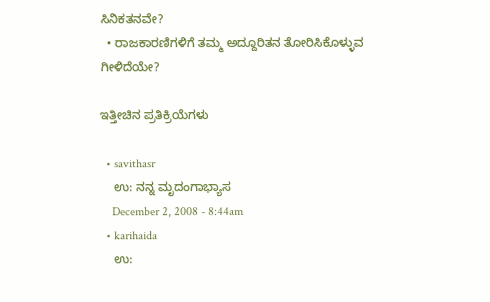ಸಿನಿಕತನವೇ?
  • ರಾಜಕಾರಣಿಗಳಿಗೆ ತಮ್ಮ ಅದ್ದೂರಿತನ ತೋರಿಸಿಕೊಳ್ಳುವ ಗೀಳಿದೆಯೇ?

ಇತ್ತೀಚಿನ ಪ್ರತಿಕ್ರಿಯೆಗಳು

  • savithasr
    ಉ: ನನ್ನ ಮೃದಂಗಾಭ್ಯಾಸ
    December 2, 2008 - 8:44am
  • karihaida
    ಉ: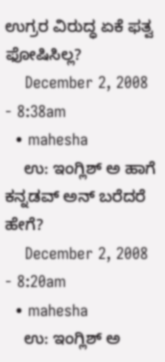ಉಗ್ರರ ವಿರುದ್ಧ ಏಕೆ ಫತ್ವ ಫೋಷಿಸಿಲ್ಲ?
    December 2, 2008 - 8:38am
  • mahesha
    ಉ: ಇಂಗ್ಲಿಶ್ ಅ ಹಾಗೆ ಕನ್ನಡವ್ ಅನ್ ಬರೆದರೆ ಹೇಗೆ?
    December 2, 2008 - 8:20am
  • mahesha
    ಉ: ಇಂಗ್ಲಿಶ್ ಅ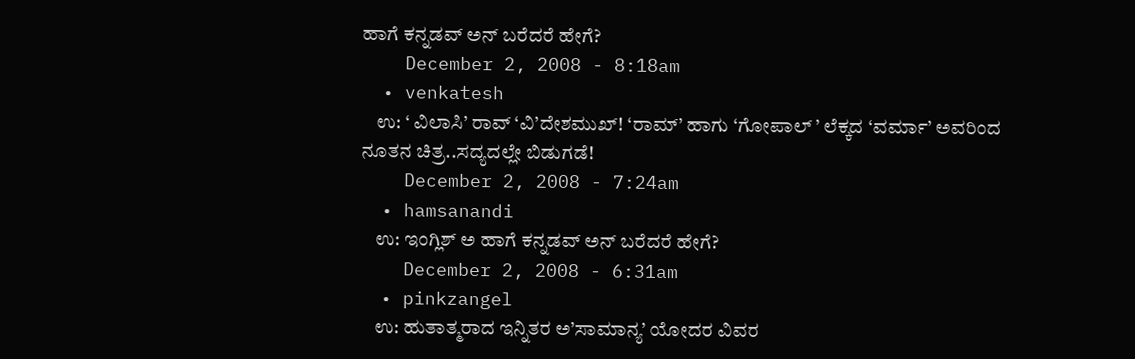ಹಾಗೆ ಕನ್ನಡವ್ ಅನ್ ಬರೆದರೆ ಹೇಗೆ?
    December 2, 2008 - 8:18am
  • venkatesh
    ಉ: ‘ ವಿಲಾಸಿ’ ರಾವ್ ‘ವಿ’ದೇಶಮುಖ್! ‘ರಾಮ್’ ಹಾಗು ‘ಗೋಪಾಲ್ ’ ಲೆಕ್ಕದ ‘ವರ್ಮಾ’ ಅವರಿಂದ ನೂತನ ಚಿತ್ರ..ಸದ್ಯದಲ್ಲೇ ಬಿಡುಗಡೆ!
    December 2, 2008 - 7:24am
  • hamsanandi
    ಉ: ಇಂಗ್ಲಿಶ್ ಅ ಹಾಗೆ ಕನ್ನಡವ್ ಅನ್ ಬರೆದರೆ ಹೇಗೆ?
    December 2, 2008 - 6:31am
  • pinkzangel
    ಉ: ಹುತಾತ್ಮರಾದ ಇನ್ನಿತರ ಅ’ಸಾಮಾನ್ಯ’ ಯೋದರ ವಿವರ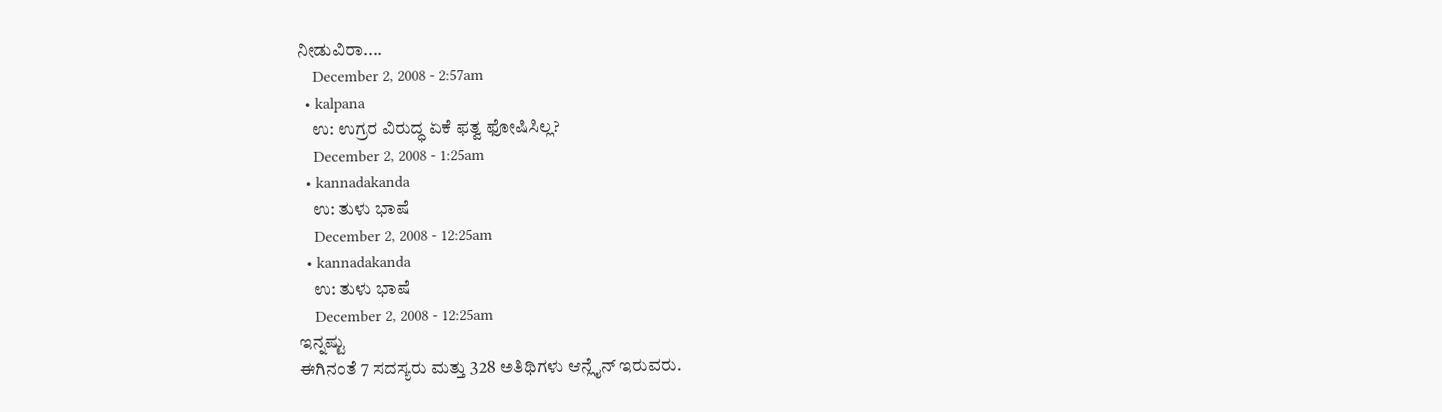ನೀಡುವಿರಾ....
    December 2, 2008 - 2:57am
  • kalpana
    ಉ: ಉಗ್ರರ ವಿರುದ್ಧ ಏಕೆ ಫತ್ವ ಫೋಷಿಸಿಲ್ಲ?
    December 2, 2008 - 1:25am
  • kannadakanda
    ಉ: ತುಳು ಭಾಷೆ
    December 2, 2008 - 12:25am
  • kannadakanda
    ಉ: ತುಳು ಭಾಷೆ
    December 2, 2008 - 12:25am
ಇನ್ನಷ್ಟು
ಈಗಿನಂತೆ 7 ಸದಸ್ಯರು ಮತ್ತು 328 ಅತಿಥಿಗಳು ಆನ್ಲೈನ್ ಇರುವರು.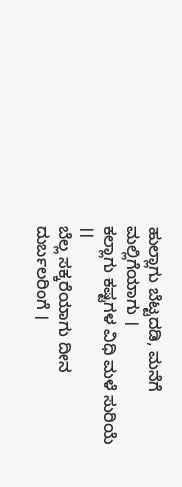ಹುಲ್ಲಾಗು ಬೆಟ್ಟದಡಿ, ಮನೆಗೆ ಮಲ್ಲಿಗೆಯಾಗು ।
ಕಲ್ಲಾಗು ಕಷ್ಟಗಳ ವಿಧಿ ಮಳೆ ಸುರಿಯೆ ।।
ಬೆಲ್ಲ ಸಕ್ಕರೆಯಾಗು ದೀನ ದುರ್ಬಲರಿಂಗೆ ।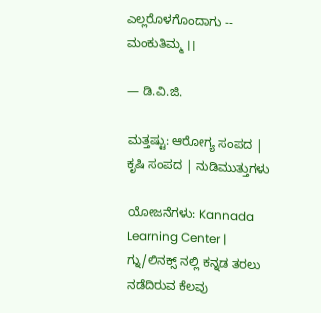ಎಲ್ಲರೊಳಗೊಂದಾಗು -- ಮಂಕುತಿಮ್ಮ ।।

— ಡಿ.ವಿ.ಜಿ.

ಮತ್ತಷ್ಟು: ಆರೋಗ್ಯ ಸಂಪದ | ಕೃಷಿ ಸಂಪದ | ನುಡಿಮುತ್ತುಗಳು

ಯೋಜನೆಗಳು: Kannada Learning Center | ಗ್ನು/ಲಿನಕ್ಸ್ ನಲ್ಲಿ ಕನ್ನಡ ತರಲು ನಡೆದಿರುವ ಕೆಲವು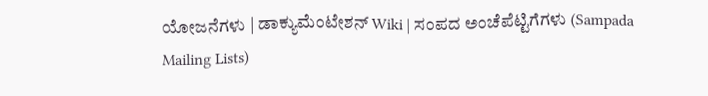ಯೋಜನೆಗಳು | ಡಾಕ್ಯುಮೆಂಟೇಶನ್ Wiki | ಸಂಪದ ಅಂಚೆಪೆಟ್ಟಿಗೆಗಳು (Sampada Mailing Lists)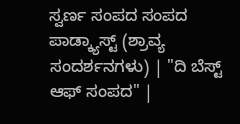ಸ್ವರ್ಣ ಸಂಪದ ಸಂಪದ ಪಾಡ್ಕ್ಯಾಸ್ಟ್ (ಶ್ರಾವ್ಯ ಸಂದರ್ಶನಗಳು) | "ದಿ ಬೆಸ್ಟ್ ಆಫ್ ಸಂಪದ" |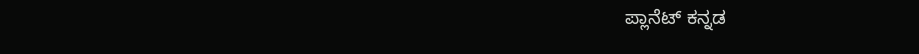ಪ್ಲಾನೆಟ್ ಕನ್ನಡ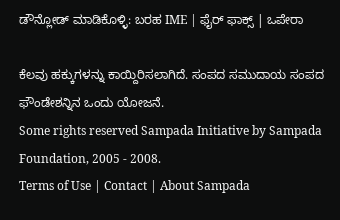ಡೌನ್ಲೋಡ್ ಮಾಡಿಕೊಳ್ಳಿ: ಬರಹ IME | ಫೈರ್ ಫಾಕ್ಸ್ | ಒಪೇರಾ

ಕೆಲವು ಹಕ್ಕುಗಳನ್ನು ಕಾಯ್ದಿರಿಸಲಾಗಿದೆ. ಸಂಪದ ಸಮುದಾಯ ಸಂಪದ ಫೌಂಡೇಶನ್ನಿನ ಒಂದು ಯೋಜನೆ.
Some rights reserved Sampada Initiative by Sampada Foundation, 2005 - 2008.
Terms of Use | Contact | About Sampada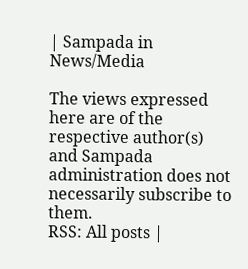| Sampada in News/Media

The views expressed here are of the respective author(s) and Sampada administration does not necessarily subscribe to them.
RSS: All posts |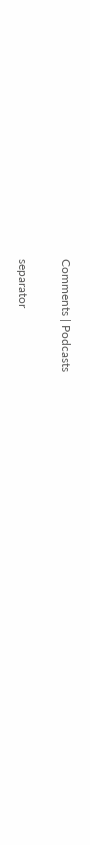Comments | Podcasts

separator